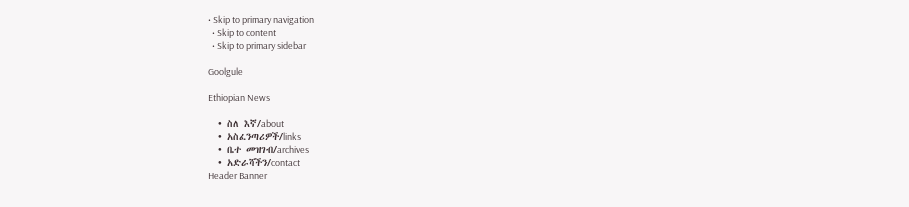• Skip to primary navigation
  • Skip to content
  • Skip to primary sidebar

Goolgule

Ethiopian News

  • ስለ እኛ/about
  • አስፈንጣሪዎች/links
  • ቤተ መዝገብ/archives
  • አድራሻችን/contact
Header Banner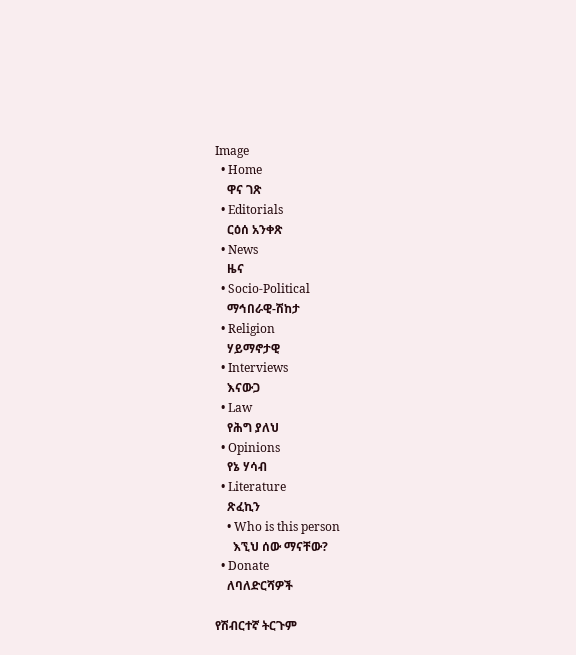Image
  • Home
    ዋና ገጽ
  • Editorials
    ርዕሰ አንቀጽ
  • News
    ዜና
  • Socio-Political
    ማኅበራዊ-ሽከታ
  • Religion
    ሃይማኖታዊ
  • Interviews
    እናውጋ
  • Law
    የሕግ ያለህ
  • Opinions
    የኔ ሃሳብ
  • Literature
    ጽፈኪን
    • Who is this person
      እኚህ ሰው ማናቸው?
  • Donate
    ለባለድርሻዎች

የሽብርተኛ ትርጉም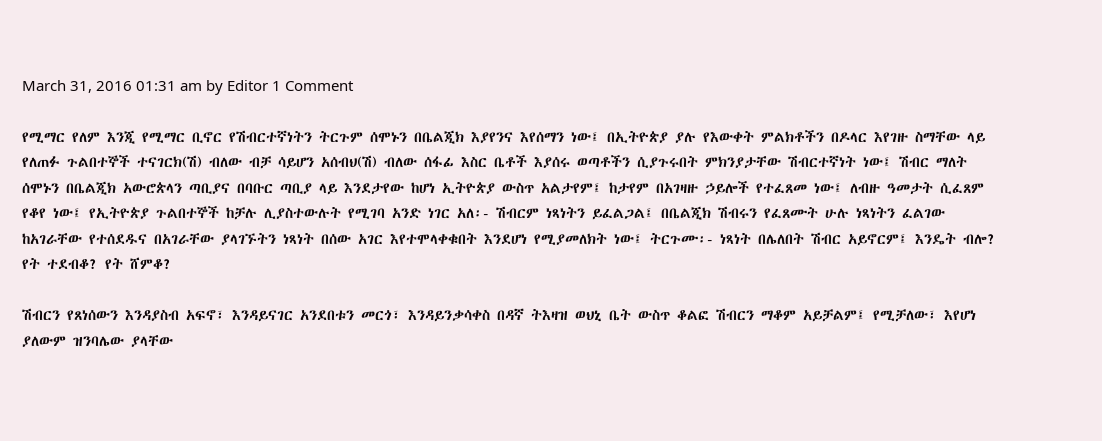March 31, 2016 01:31 am by Editor 1 Comment

የሚማር የለም እንጂ የሚማር ቢኖር የሽብርተኛነትን ትርጉም ሰሞኑን በቤልጂክ እያየንና እየሰማን ነው፤ በኢትዮጵያ ያሉ የእውቀት ምልክቶችን በዶላር እየገዙ ስማቸው ላይ የለጠፉ ጉልበተኞች ተናገርክ(ሽ) ብለው ብቻ ሳይሆን አሰብህ(ሽ) ብለው ሰፋፊ እስር ቤቶች እያሰሩ ወጣቶችን ሲያጉሩበት ምክንያታቸው ሽብርተኛነት ነው፤ ሽብር ማለት ሰሞኑን በቤልጂክ አውሮጵላን ጣቢያና በባቡር ጣቢያ ላይ እንደታየው ከሆነ ኢትዮጵያ ውስጥ አልታየም፤ ከታየም በአገዛዙ ኃይሎች የተፈጸመ ነው፤ ለብዙ ዓመታት ሲፈጸም የቆየ ነው፤ የኢትዮጵያ ጉልበተኞች ከቻሉ ሊያስተውሉት የሚገባ አንድ ነገር አለ፡- ሽብርም ነጻነትን ይፈልጋል፤ በቤልጂክ ሽብሩን የፈጸሙት ሁሉ ነጻነትን ፈልገው ከአገራቸው የተሰደዱና በአገራቸው ያላገኙትን ነጻነት በሰው አገር እየተሞላቀቁበት እንደሆነ የሚያመለክት ነው፤ ትርጉሙ፡- ነጻነት በሌለበት ሽብር አይኖርም፤ እንዴት ብሎ? የት ተደብቆ? የት ሸምቆ?

ሽብርን የጸነሰውን እንዳያስብ አፍኖ፣ እንዳይናገር አንደበቱን መርጎ፣ እንዳይንቃሳቀስ በዳኛ ትእዛዝ ወህኒ ቤት ውስጥ ቆልፎ ሽብርን ማቆም አይቻልም፤ የሚቻለው፣ እየሆነ ያለውም ዝንባሌው ያላቸው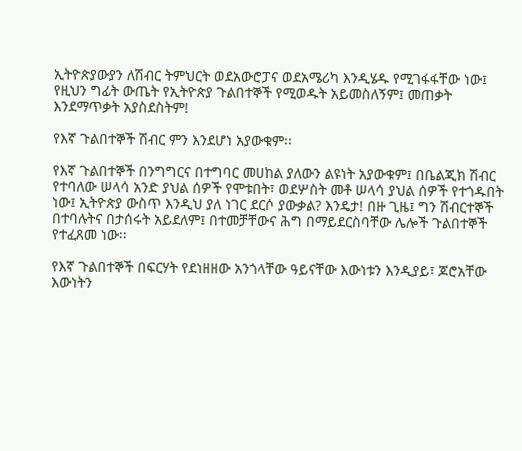ኢትዮጵያውያን ለሽብር ትምህርት ወደአውሮፓና ወደአሜሪካ እንዲሄዱ የሚገፋፋቸው ነው፤ የዚህን ግፊት ውጤት የኢትዮጵያ ጉልበተኞች የሚወዱት አይመስለኝም፤ መጠቃት እንደማጥቃት አያስደስትም!

የእኛ ጉልበተኞች ሽብር ምን እንደሆነ አያውቁም፡፡

የእኛ ጉልበተኞች በንግግርና በተግባር መሀከል ያለውን ልዩነት አያውቁም፤ በቤልጂክ ሽብር የተባለው ሠላሳ አንድ ያህል ሰዎች የሞቱበት፣ ወደሦስት መቶ ሠላሳ ያህል ሰዎች የተጎዱበት ነው፤ ኢትዮጵያ ውስጥ እንዲህ ያለ ነገር ደርሶ ያውቃል? እንዴታ! በዙ ጊዜ፤ ግን ሽብርተኞች በተባሉትና በታሰሩት አይደለም፤ በተመቻቸውና ሕግ በማይደርስባቸው ሌሎች ጉልበተኞች የተፈጸመ ነው፡፡

የእኛ ጉልበተኞች በፍርሃት የደነዘዘው አንጎላቸው ዓይናቸው እውነቱን እንዲያይ፣ ጆሮአቸው እውነትን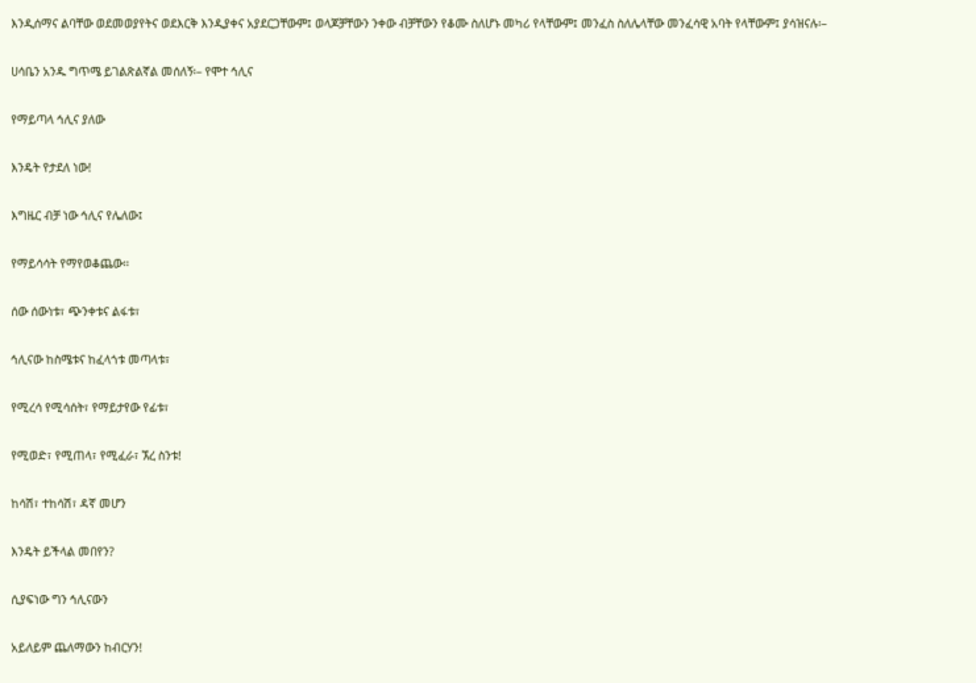እንዲሰማና ልባቸው ወደመወያየትና ወደእርቅ እንዲያቀና አያደርጋቸውም፤ ወላጆቻቸውን ንቀው ብቻቸውን የቆሙ ስለሆኑ መካሪ የላቸውም፤ መንፈስ ስለሌላቸው መንፈሳዊ አባት የላቸውም፤ ያሳዝናሉ፡–

ሀሳቤን አንዱ ግጥሜ ይገልጽልኛል መሰለኝ፡– የሞተ ኅሊና

የማይጣላ ኅሊና ያለው

እንዴት የታደለ ነው!

እግዜር ብቻ ነው ኅሊና የሌለው፤

የማይሳሳት የማየወቆጨው፡፡

ሰው ሰውነቱ፣ ጭንቀቱና ልፋቱ፣

ኅሊናው ከስሜቱና ከፈላጎቱ መጣላቱ፣

የሚረሳ የሚሳሰት፣ የማይታየው የፊቱ፣

የሚወድ፣ የሚጠላ፣ የሚፈራ፣ ኧረ ስንቱ!

ከሳሽ፣ ተከሳሽ፣ ዳኛ መሆን

እንዴት ይችላል መበየን?

ሲያፍነው ግን ኅሊናውን

አይለይም ጨለማውን ከብርሃን!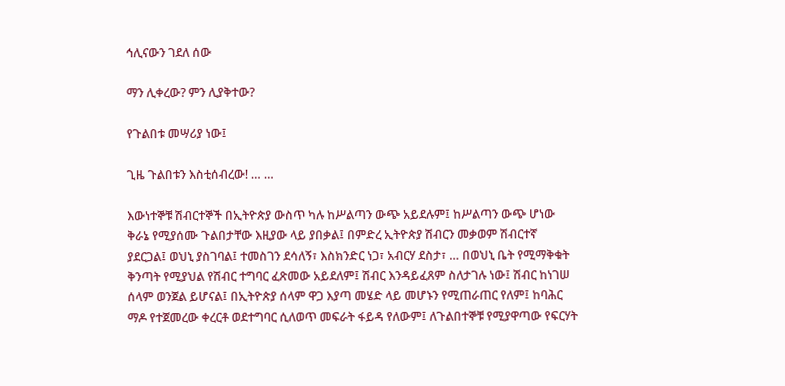ኅሊናውን ገደለ ሰው

ማን ሊቀረው? ምን ሊያቅተው?

የጉልበቱ መሣሪያ ነው፤

ጊዜ ጉልበቱን እስቲሰብረው! … …

እውነተኞቹ ሽብርተኞች በኢትዮጵያ ውስጥ ካሉ ከሥልጣን ውጭ አይደሉም፤ ከሥልጣን ውጭ ሆነው ቅራኔ የሚያሰሙ ጉልበታቸው እዚያው ላይ ያበቃል፤ በምድረ ኢትዮጵያ ሽብርን መቃወም ሽብርተኛ ያደርጋል፤ ወህኒ ያስገባል፤ ተመስገን ደሳለኝ፣ እስክንድር ነጋ፣ አብርሃ ደስታ፣ … በወህኒ ቤት የሚማቅቁት ቅንጣት የሚያህል የሽብር ተግባር ፈጽመው አይደለም፤ ሽብር እንዳይፈጸም ስለታገሉ ነው፤ ሽብር ከነገሠ ሰላም ወንጀል ይሆናል፤ በኢትዮጵያ ሰላም ዋጋ እያጣ መሄድ ላይ መሆኑን የሚጠራጠር የለም፤ ከባሕር ማዶ የተጀመረው ቀረርቶ ወደተግባር ሲለወጥ መፍራት ፋይዳ የለውም፤ ለጉልበተኞቹ የሚያዋጣው የፍርሃት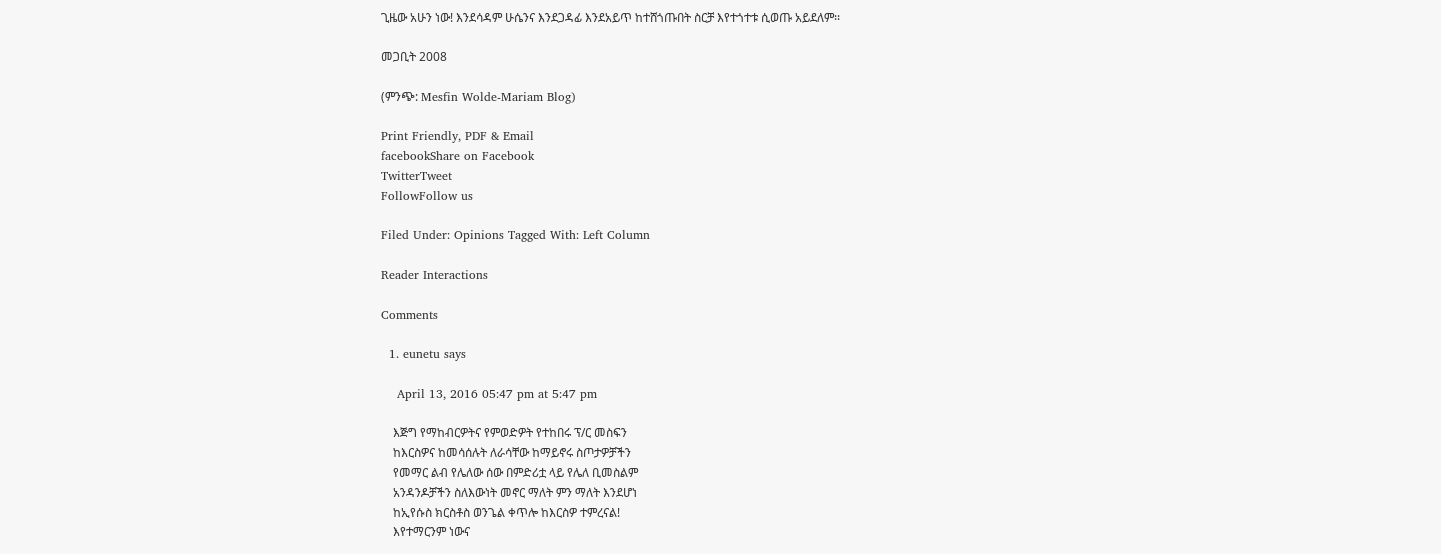ጊዜው አሁን ነው! እንደሳዳም ሁሴንና እንደጋዳፊ እንደአይጥ ከተሸጎጡበት ስርቻ እየተጎተቱ ሲወጡ አይደለም፡፡

መጋቢት 2008

(ምንጭ: Mesfin Wolde-Mariam Blog)

Print Friendly, PDF & Email
facebookShare on Facebook
TwitterTweet
FollowFollow us

Filed Under: Opinions Tagged With: Left Column

Reader Interactions

Comments

  1. eunetu says

    April 13, 2016 05:47 pm at 5:47 pm

    እጅግ የማከብርዎትና የምወድዎት የተከበሩ ፕ/ር መስፍን
    ከእርስዎና ከመሳሰሉት ለራሳቸው ከማይኖሩ ስጦታዎቻችን
    የመማር ልብ የሌለው ሰው በምድሪቷ ላይ የሌለ ቢመስልም
    አንዳንዶቻችን ስለእውነት መኖር ማለት ምን ማለት እንደሆነ
    ከኢየሱስ ክርስቶስ ወንጌል ቀጥሎ ከእርስዎ ተምረናል!
    እየተማርንም ነውና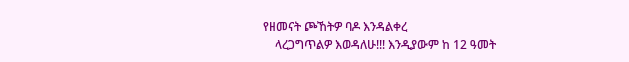የዘመናት ጮኸትዎ ባዶ እንዳልቀረ
    ላረጋግጥልዎ እወዳለሁ!!! እንዲያውም ከ 12 ዓመት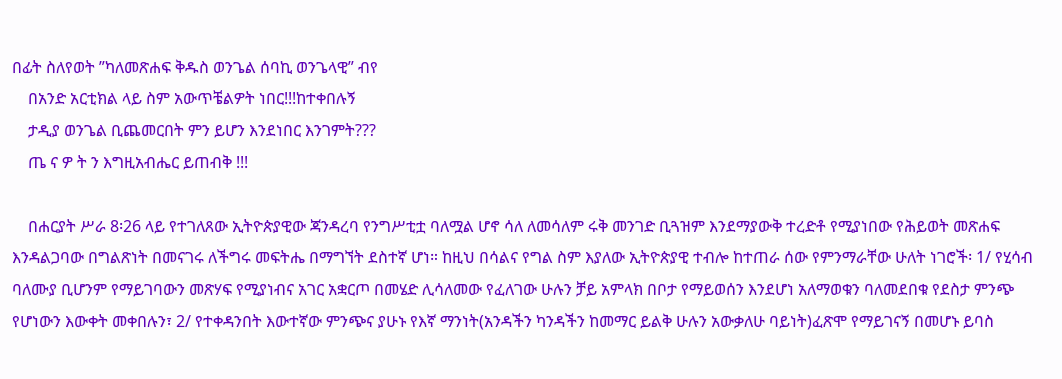በፊት ስለየወት ”ካለመጽሐፍ ቅዱስ ወንጌል ሰባኪ ወንጌላዊ” ብየ
    በአንድ አርቲክል ላይ ስም አውጥቼልዎት ነበር!!!ከተቀበሉኝ
    ታዲያ ወንጌል ቢጨመርበት ምን ይሆን እንደነበር እንገምት???
    ጤ ና ዎ ት ን እግዚአብሔር ይጠብቅ !!!

    በሐርያት ሥራ 8፡26 ላይ የተገለጸው ኢትዮጵያዊው ጃንዳረባ የንግሥቲቷ ባለሟል ሆኖ ሳለ ለመሳለም ሩቅ መንገድ ቢጓዝም እንደማያውቅ ተረድቶ የሚያነበው የሕይወት መጽሐፍ እንዳልጋባው በግልጽነት በመናገሩ ለችግሩ መፍትሔ በማግኘት ደስተኛ ሆነ። ከዚህ በሳልና የግል ስም እያለው ኢትዮጵያዊ ተብሎ ከተጠራ ሰው የምንማራቸው ሁለት ነገሮች፡ 1/ የሂሳብ ባለሙያ ቢሆንም የማይገባውን መጽሃፍ የሚያነብና አገር አቋርጦ በመሄድ ሊሳለመው የፈለገው ሁሉን ቻይ አምላክ በቦታ የማይወሰን እንደሆነ አለማወቁን ባለመደበቁ የደስታ ምንጭ የሆነውን እውቀት መቀበሉን፣ 2/ የተቀዳንበት እውተኛው ምንጭና ያሁኑ የእኛ ማንነት(አንዳችን ካንዳችን ከመማር ይልቅ ሁሉን አውቃለሁ ባይነት)ፈጽሞ የማይገናኝ በመሆኑ ይባስ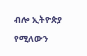ብሎ ኢትዮጵያ የሚለውን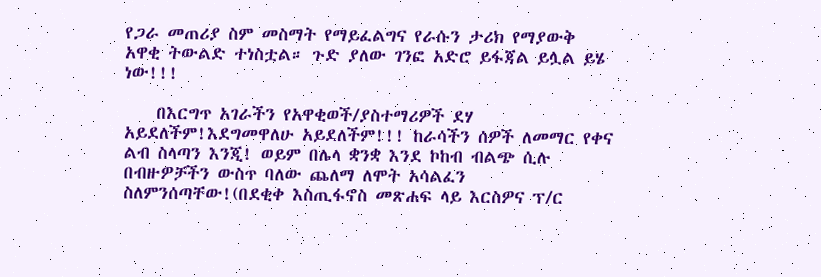የጋራ መጠሪያ ስም መስማት የማይፈልግና የራሱን ታሪክ የማያውቅ አዋቂ ትውልድ ተነስቷል። ጉድ ያለው ገንፎ አድሮ ይፋጃል ይሏል ይሄ ነው!!!

    በእርግጥ አገራችን የአዋቂወች/ያስተማሪዎች ደሃ አይደለችም!እደግመዋለሁ አይደለችም!!! ከራሳችን ሰዎች ለመማር የቀና ልብ ስላጣን እንጂ! ወይም በሌላ ቋንቋ እንደ ኮከብ ብልጭ ሲሉ በብዙዎቻችን ውስጥ ባለው ጨለማ ለሞት አሳልፈን ስለምንሰጣቸው!(በደቂቀ እስጢፋኖስ መጽሐፍ ላይ እርስዎና ፕ/ር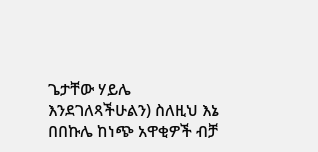ጌታቸው ሃይሌ እንደገለጻችሁልን) ስለዚህ እኔ በበኩሌ ከነጭ አዋቂዎች ብቻ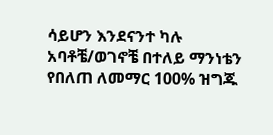ሳይሆን እንደናንተ ካሉ አባቶቼ/ወገኖቼ በተለይ ማንነቴን የበለጠ ለመማር 100% ዝግጁ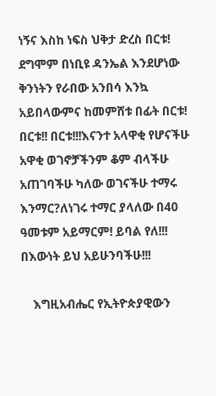ነኝና እስከ ነፍስ ህቅታ ድረስ በርቱ! ደግሞም በነቢዩ ዳንኤል እንደሆነው ቅንነትን የራበው አንበሳ እንኳ አይበላውምና ከመምሸቱ በፊት በርቱ! በርቱ!! በርቱ!!!እናንተ አላዋቂ የሆናችሁ አዋቂ ወገኖቻችንም ቆም ብላችሁ አጠገባችሁ ካለው ወገናችሁ ተማሩ እንማር?ለነገሩ ተማር ያላለው በ40 ዓመቱም አይማርም! ይባል የለ!!! በእውነት ይህ አይሁንባችሁ!!!

    እግዚአብሔር የኢትዮጵያዊውን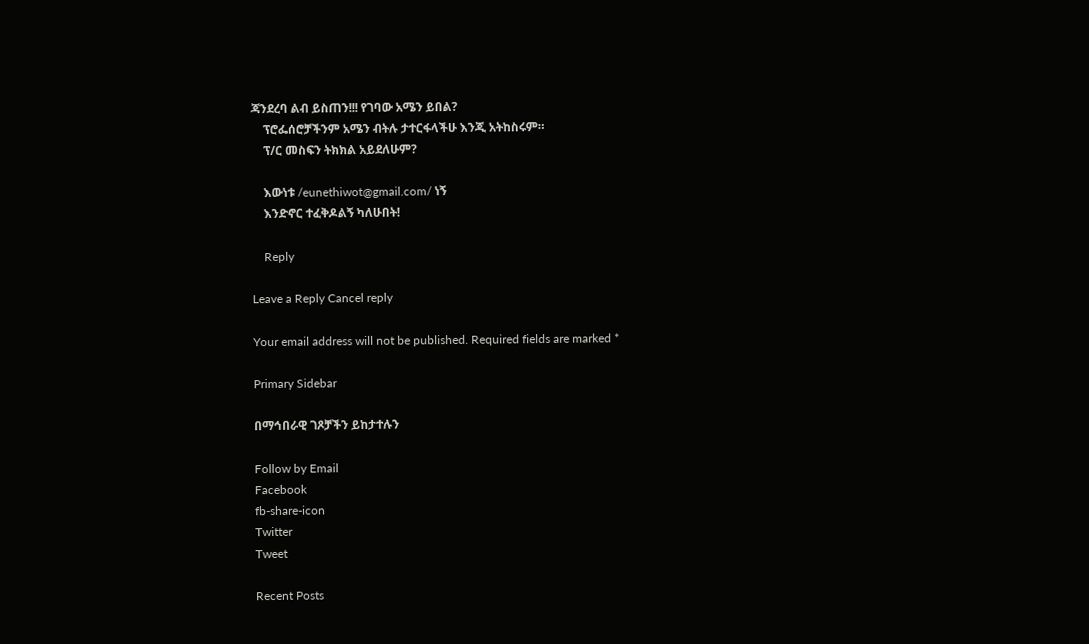ጃንደረባ ልብ ይስጠን!!! የገባው አሜን ይበል?
    ፕሮፌሰሮቻችንም አሜን ብትሉ ታተርፋላችሁ እንጂ አትከስሩም።
    ፕ/ር መስፍን ትክክል አይደለሁም?

    እውነቱ /eunethiwot@gmail.com/ ነኝ
    እንድኖር ተፈቅዶልኝ ካለሁበት!

    Reply

Leave a Reply Cancel reply

Your email address will not be published. Required fields are marked *

Primary Sidebar

በማኅበራዊ ገጾቻችን ይከታተሉን

Follow by Email
Facebook
fb-share-icon
Twitter
Tweet

Recent Posts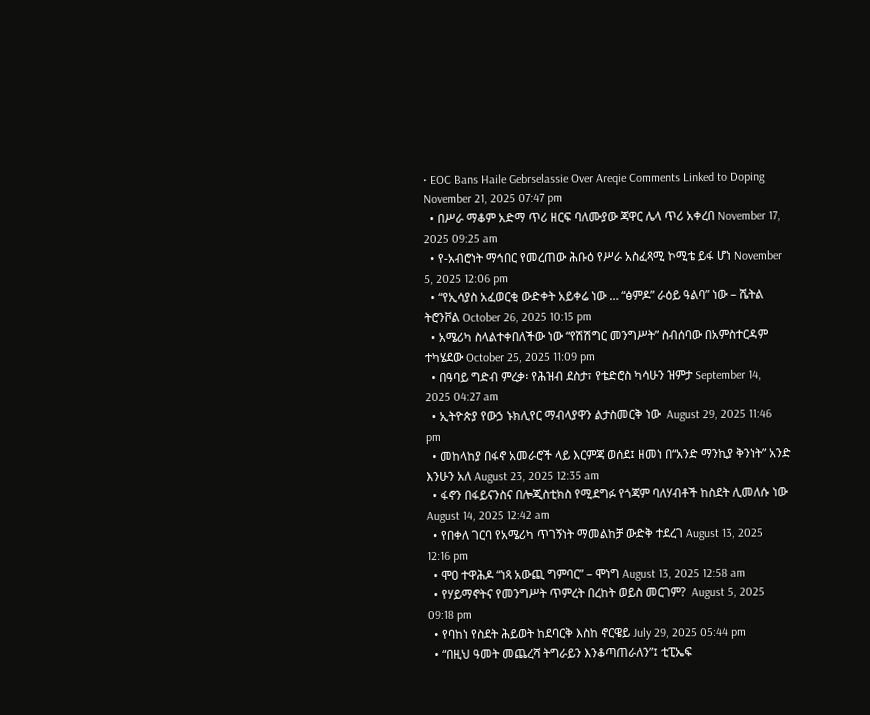• EOC Bans Haile Gebrselassie Over Areqie Comments Linked to Doping November 21, 2025 07:47 pm
  • በሥራ ማቆም አድማ ጥሪ ዘርፍ ባለሙያው ጃዋር ሌላ ጥሪ አቀረበ November 17, 2025 09:25 am
  • የ-አብሮነት ማኅበር የመረጠው ሕቡዕ የሥራ አስፈጻሚ ኮሚቴ ይፋ ሆነ November 5, 2025 12:06 pm
  • “የኢሳያስ አፈወርቂ ውድቀት አይቀሬ ነው … “ፅምዶ” ራዕይ ዓልባ” ነው – ሼትል ትሮንቮል October 26, 2025 10:15 pm
  • አሜሪካ ስላልተቀበለችው ነው “የሽሽግር መንግሥት” ስብሰባው በአምስተርዳም ተካሄደው October 25, 2025 11:09 pm
  • በዓባይ ግድብ ምረቃ፡ የሕዝብ ደስታ፣ የቴድሮስ ካሳሁን ዝምታ September 14, 2025 04:27 am
  • ኢትዮጵያ የውኃ ኑክሊየር ማብላያዋን ልታስመርቅ ነው  August 29, 2025 11:46 pm
  • መከላከያ በፋኖ አመራሮች ላይ እርምጃ ወሰደ፤ ዘመነ በ“አንድ ማንኪያ ቅንነት” አንድ እንሁን አለ August 23, 2025 12:35 am
  • ፋኖን በፋይናንስና በሎጂስቲክስ የሚደግፉ የጎጃም ባለሃብቶች ከስደት ሊመለሱ ነው August 14, 2025 12:42 am
  • የበቀለ ገርባ የአሜሪካ ጥገኝነት ማመልከቻ ውድቅ ተደረገ August 13, 2025 12:16 pm
  • ሞዐ ተዋሕዶ “ነጻ አውጪ ግምባር” – ሞነግ August 13, 2025 12:58 am
  • የሃይማኖትና የመንግሥት ጥምረት በረከት ወይስ መርገም?  August 5, 2025 09:18 pm
  • የባከነ የስደት ሕይወት ከደባርቅ እስከ ኖርዌይ July 29, 2025 05:44 pm
  • “በዚህ ዓመት መጨረሻ ትግራይን እንቆጣጠራለን”፤ ቲፒኤፍ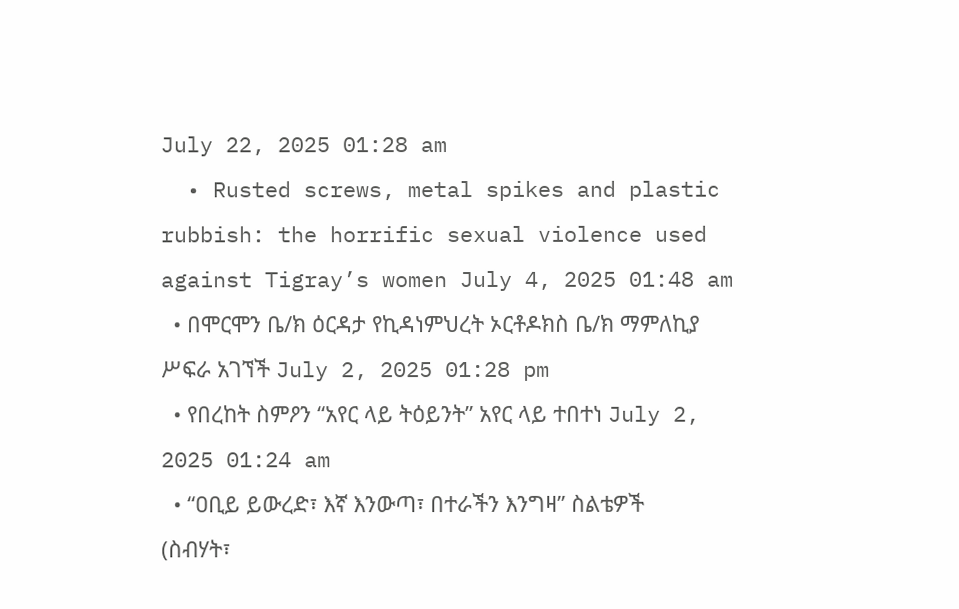July 22, 2025 01:28 am
  • Rusted screws, metal spikes and plastic rubbish: the horrific sexual violence used against Tigray’s women July 4, 2025 01:48 am
  • በሞርሞን ቤ/ክ ዕርዳታ የኪዳነምህረት ኦርቶዶክስ ቤ/ክ ማምለኪያ ሥፍራ አገኘች July 2, 2025 01:28 pm
  • የበረከት ስምዖን “አየር ላይ ትዕይንት” አየር ላይ ተበተነ July 2, 2025 01:24 am
  • “ዐቢይ ይውረድ፣ እኛ እንውጣ፣ በተራችን እንግዛ” ስልቴዎች (ስብሃት፣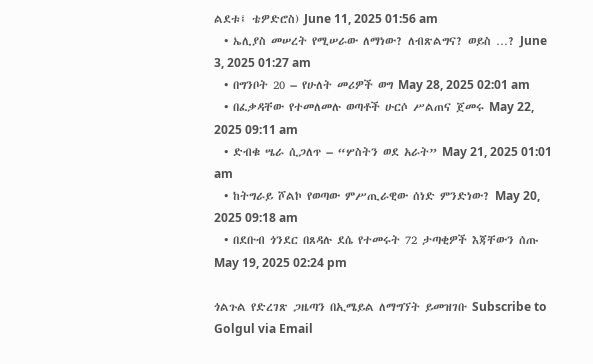ልደቱ፤ ቴዎድሮስ) June 11, 2025 01:56 am
  • ኤሊያስ መሠረት የሚሠራው ለማነው? ለብጽልግና? ወይስ …? June 3, 2025 01:27 am
  • በግንቦት 20 – የሁለት መሪዎች ወግ May 28, 2025 02:01 am
  • በፈቃዳቸው የተመለመሉ ወጣቶች ሁርሶ ሥልጠና ጀመሩ May 22, 2025 09:11 am
  • ድብቁ ሤራ ሲጋለጥ – “ሦስትን ወደ አራት” May 21, 2025 01:01 am
  • ከትግራይ ሾልኮ የወጣው ምሥጢራዊው ሰነድ ምንድነው? May 20, 2025 09:18 am
  • በደቡብ ጎንደር በጸዳሉ ደሴ የተመሩት 72 ታጣቂዎች እጃቸውን ሰጡ May 19, 2025 02:24 pm

ጎልጉል የድረገጽ ጋዜጣን በኢሜይል ለማግኘት ይመዝገቡ Subscribe to Golgul via Email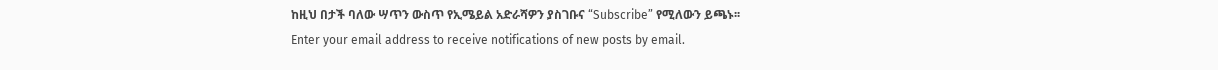ከዚህ በታች ባለው ሣጥን ውስጥ የኢሜይል አድራሻዎን ያስገቡና “Subscribe” የሚለውን ይጫኑ፡፡
Enter your email address to receive notifications of new posts by email.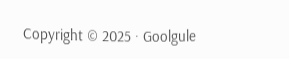Copyright © 2025 · Goolgule